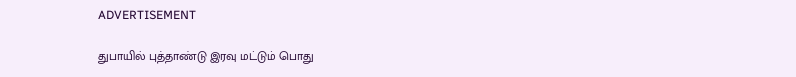ADVERTISEMENT

துபாயில் புத்தாண்டு இரவு மட்டும் பொது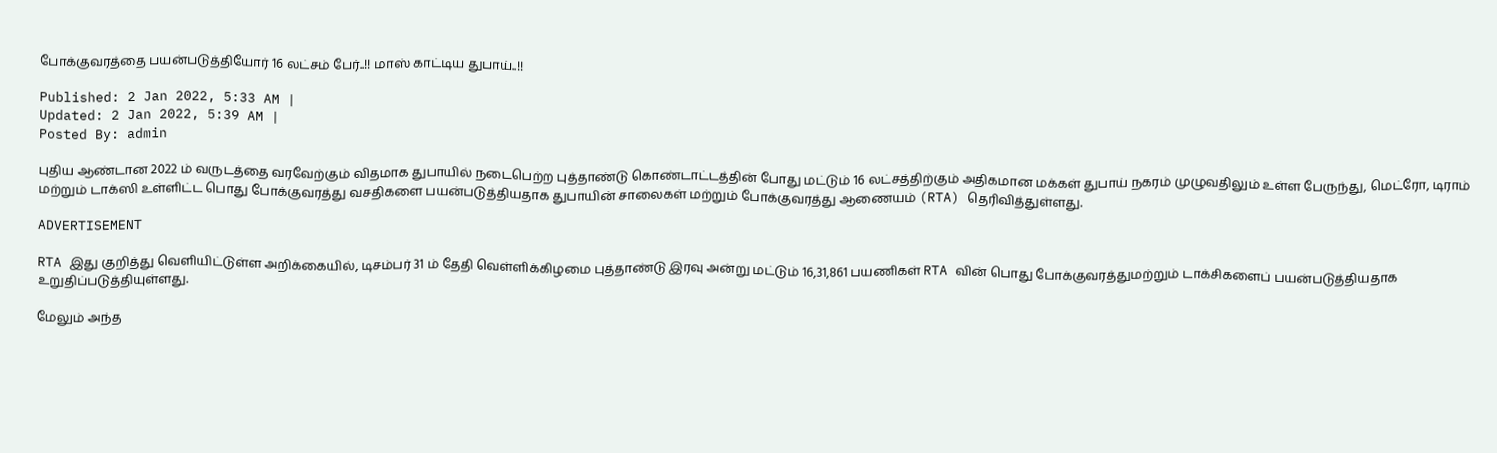போக்குவரத்தை பயன்படுத்தியோர் 16 லட்சம் பேர்..!! மாஸ் காட்டிய துபாய்..!!

Published: 2 Jan 2022, 5:33 AM |
Updated: 2 Jan 2022, 5:39 AM |
Posted By: admin

புதிய ஆண்டான 2022 ம் வருடத்தை வரவேற்கும் விதமாக துபாயில் நடைபெற்ற புத்தாண்டு கொண்டாட்டத்தின் போது மட்டும் 16 லட்சத்திற்கும் அதிகமான மக்கள் துபாய் நகரம் முழுவதிலும் உள்ள பேருந்து, மெட்ரோ, டிராம் மற்றும் டாக்ஸி உள்ளிட்ட பொது போக்குவரத்து வசதிகளை பயன்படுத்தியதாக துபாயின் சாலைகள் மற்றும் போக்குவரத்து ஆணையம் (RTA) தெரிவித்துள்ளது.

ADVERTISEMENT

RTA இது குறித்து வெளியிட்டுள்ள அறிக்கையில், டிசம்பர் 31 ம் தேதி வெள்ளிக்கிழமை புத்தாண்டு இரவு அன்று மட்டும் 16,31,861 பயணிகள் RTA வின் பொது போக்குவரத்துமற்றும் டாக்சிகளைப் பயன்படுத்தியதாக உறுதிப்படுத்தியுள்ளது.

மேலும் அந்த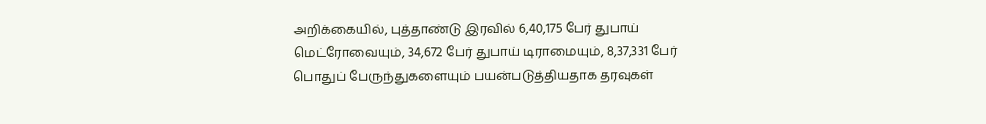அறிக்கையில், புத்தாண்டு இரவில் 6,40,175 பேர் துபாய் மெட்ரோவையும், 34,672 பேர் துபாய் டிராமையும், 8,37,331 பேர் பொதுப் பேருந்துகளையும் பயன்படுத்தியதாக தரவுகள்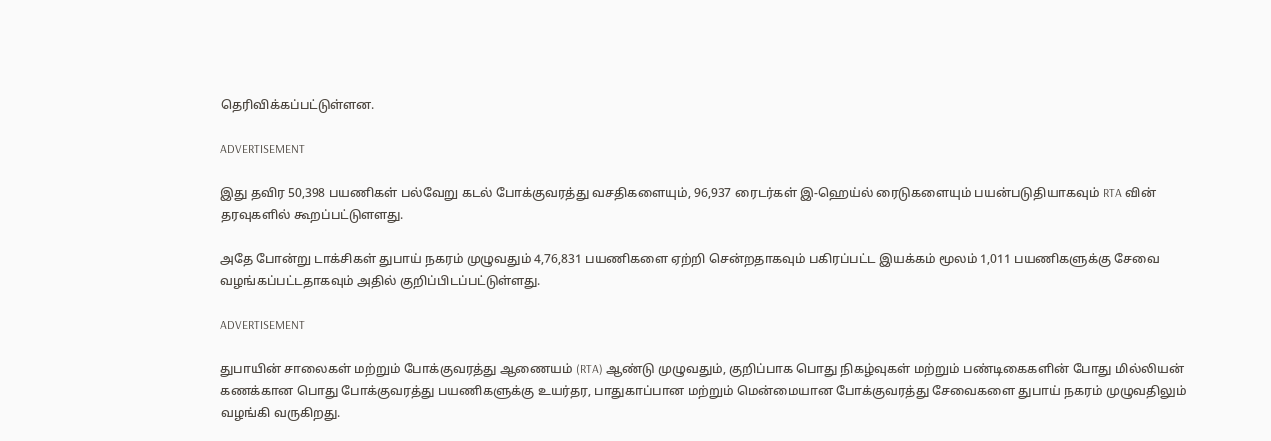தெரிவிக்கப்பட்டுள்ளன.

ADVERTISEMENT

இது தவிர 50,398 பயணிகள் பல்வேறு கடல் போக்குவரத்து வசதிகளையும், 96,937 ரைடர்கள் இ-ஹெய்ல் ரைடுகளையும் பயன்படுதியாகவும் RTA வின் தரவுகளில் கூறப்பட்டுளளது.

அதே போன்று டாக்சிகள் துபாய் நகரம் முழுவதும் 4,76,831 பயணிகளை ஏற்றி சென்றதாகவும் பகிரப்பட்ட இயக்கம் மூலம் 1,011 பயணிகளுக்கு சேவை வழங்கப்பட்டதாகவும் அதில் குறிப்பிடப்பட்டுள்ளது.

ADVERTISEMENT

துபாயின் சாலைகள் மற்றும் போக்குவரத்து ஆணையம் (RTA) ஆண்டு முழுவதும், குறிப்பாக பொது நிகழ்வுகள் மற்றும் பண்டிகைகளின் போது மில்லியன் கணக்கான பொது போக்குவரத்து பயணிகளுக்கு உயர்தர, பாதுகாப்பான மற்றும் மென்மையான போக்குவரத்து சேவைகளை துபாய் நகரம் முழுவதிலும் வழங்கி வருகிறது.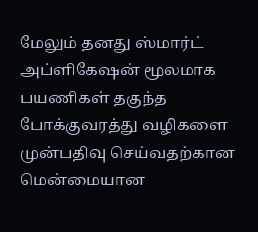மேலும் தனது ஸ்மார்ட் அப்ளிகேஷன் மூலமாக பயணிகள் தகுந்த போக்குவரத்து வழிகளை முன்பதிவு செய்வதற்கான மென்மையான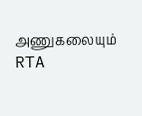அணுகலையும் RTA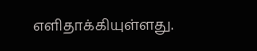எளிதாக்கியுள்ளது.